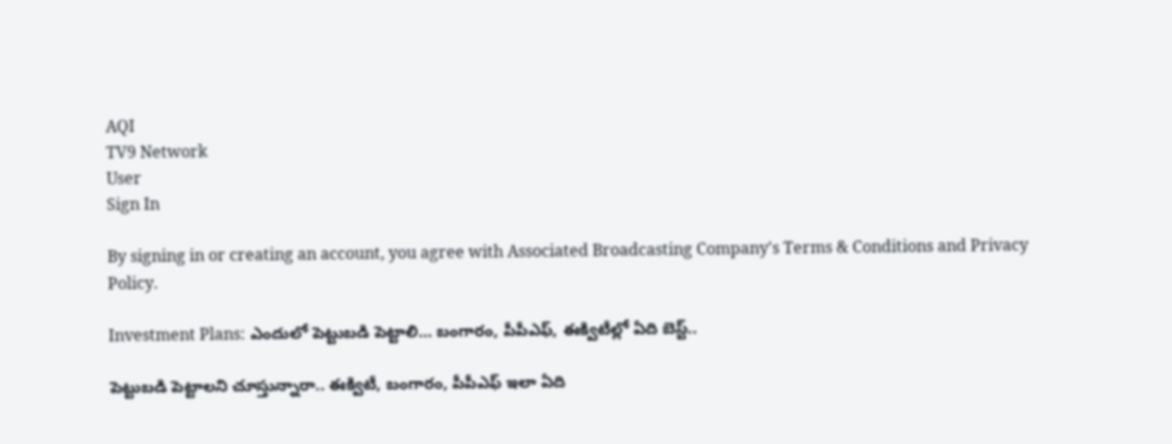AQI
TV9 Network
User
Sign In

By signing in or creating an account, you agree with Associated Broadcasting Company's Terms & Conditions and Privacy Policy.

Investment Plans: ఎందులో పెట్టుబడి పెట్టాలి… బంగారం, పీపీఎఫ్, ఈక్విటీల్లో ఏది బెస్ట్..

పెట్టుబడి పెట్టాలని చూస్తున్నారా.. ఈక్విటీ, బంగారం, పీపీఎఫ్ ఇలా ఏది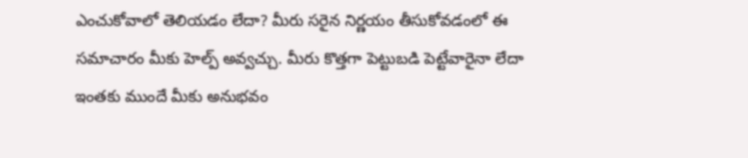ఎంచుకోవాలో తెలియడం లేదా? మీరు సరైన నిర్ణయం తీసుకోవడంలో ఈ సమాచారం మీకు హెల్ప్ అవ్వచ్చు. మీరు కొత్తగా పెట్టుబడి పెట్టేవారైనా లేదా ఇంతకు ముందే మీకు అనుభవం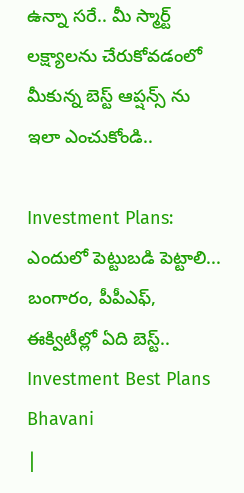ఉన్నా సరే.. మీ స్మార్ట్ లక్ష్యాలను చేరుకోవడంలో మీకున్న బెస్ట్ ఆప్షన్స్ ను ఇలా ఎంచుకోండి..

Investment Plans: ఎందులో పెట్టుబడి పెట్టాలి... బంగారం, పీపీఎఫ్, ఈక్విటీల్లో ఏది బెస్ట్..
Investment Best Plans
Bhavani
|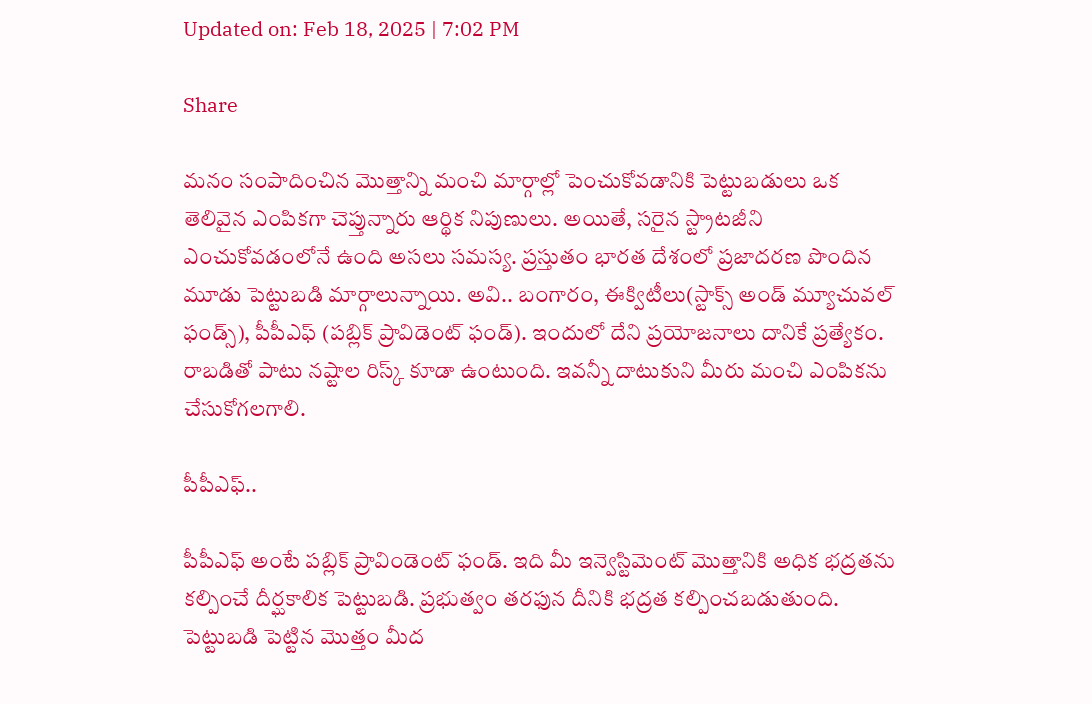Updated on: Feb 18, 2025 | 7:02 PM

Share

మనం సంపాదించిన మొత్తాన్ని మంచి మార్గాల్లో పెంచుకోవడానికి పెట్టుబడులు ఒక తెలివైన ఎంపికగా చెప్తున్నారు ఆర్థిక నిపుణులు. అయితే, సరైన స్ట్రాటజీని ఎంచుకోవడంలోనే ఉంది అసలు సమస్య. ప్రస్తుతం భారత దేశంలో ప్రజాదరణ పొందిన మూడు పెట్టుబడి మార్గాలున్నాయి. అవి.. బంగారం, ఈక్విటీలు(స్టాక్స్ అండ్ మ్యూచువల్ ఫండ్స్), పీపీఎఫ్ (పబ్లిక్ ప్రావిడెంట్ ఫండ్). ఇందులో దేని ప్రయోజనాలు దానికే ప్రత్యేకం. రాబడితో పాటు నష్టాల రిస్క్ కూడా ఉంటుంది. ఇవన్నీ దాటుకుని మీరు మంచి ఎంపికను చేసుకోగలగాలి.

పీపీఎఫ్..

పీపీఎఫ్ అంటే పబ్లిక్ ప్రావిండెంట్ ఫండ్. ఇది మీ ఇన్వెస్టిమెంట్ మొత్తానికి అధిక భద్రతను కల్పించే దీర్ఘకాలిక పెట్టుబడి. ప్రభుత్వం తరఫున దీనికి భద్రత కల్పించబడుతుంది. పెట్టుబడి పెట్టిన మొత్తం మీద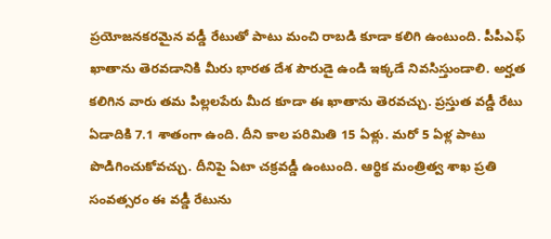ప్రయోజనకరమైన వడ్డీ రేటుతో పాటు మంచి రాబడి కూడా కలిగి ఉంటుంది. పీపీఎఫ్ ఖాతాను తెరవడానికి మీరు భారత దేశ పౌరుడై ఉండి ఇక్కడే నివసిస్తుండాలి. అర్హత కలిగిన వారు తమ పిల్లలపేరు మీద కూడా ఈ ఖాతాను తెరవచ్చు. ప్రస్తుత వడ్డీ రేటు ఏడాదికి 7.1 శాతంగా ఉంది. దీని కాల పరిమితి 15 ఏళ్లు. మరో 5 ఏళ్ల పాటు పొడిగించుకోవచ్చు. దీనిపై ఏటా చక్రవడ్డీ ఉంటుంది. ఆర్థిక మంత్రిత్వ శాఖ ప్రతి సంవత్సరం ఈ వడ్డీ రేటును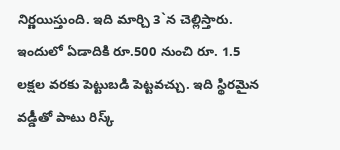నిర్ణయిస్తుంది. ఇది మార్చి 3`న చెల్లిస్తారు. ఇందులో ఏడాదికి రూ.500 నుంచి రూ. 1.5 లక్షల వరకు పెట్టుబడి పెట్టవచ్చు. ఇది స్థిరమైన వడ్డీతో పాటు రిస్క్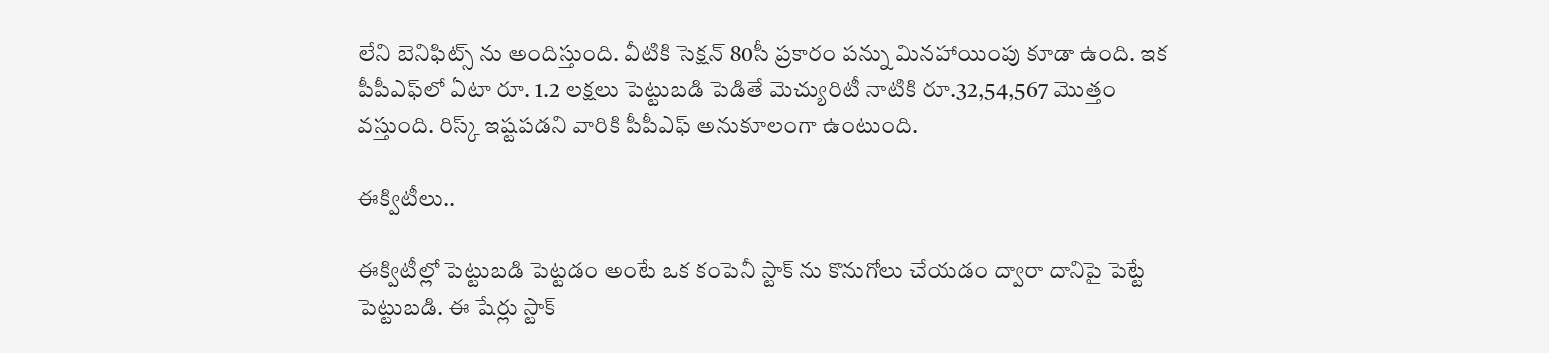లేని బెనిఫిట్స్ ను అందిస్తుంది. వీటికి సెక్షన్ 80సీ ప్రకారం పన్ను మినహాయింపు కూడా ఉంది. ఇక పీపీఎఫ్‌లో ఏటా రూ. 1.2 లక్షలు పెట్టుబడి పెడితే మెచ్యురిటీ నాటికి రూ.32,54,567 మొత్తం వస్తుంది. రిస్క్ ఇష్టపడని వారికి పీపీఎఫ్ అనుకూలంగా ఉంటుంది.

ఈక్విటీలు..

ఈక్విటీల్లో పెట్టుబడి పెట్టడం అంటే ఒక కంపెనీ స్టాక్ ను కొనుగోలు చేయడం ద్వారా దానిపై పెట్టే పెట్టుబడి. ఈ షేర్లు స్టాక్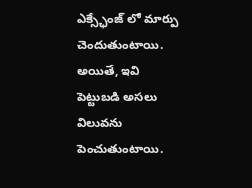ఎక్స్ఛేంజ్ లో మార్పు చెందుతుంటాయి. అయితే, ఇవి పెట్టుబడి అసలు విలువను పెంచుతుంటాయి.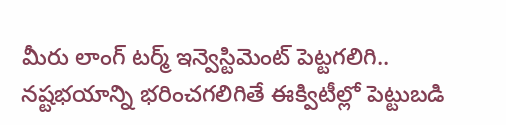మీరు లాంగ్ టర్మ్ ఇన్వెస్టిమెంట్ పెట్టగలిగి.. నష్టభయాన్ని భరించగలిగితే ఈక్విటీల్లో పెట్టుబడి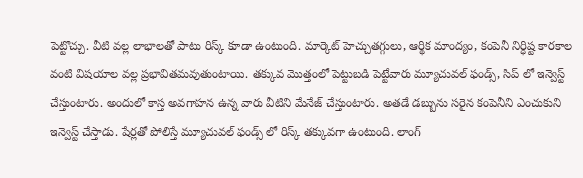పెట్టొచ్చు. వీటి వల్ల లాభాలతో పాటు రిస్క్ కూడా ఉంటుంది. మార్కెట్ హెచ్చుతగ్గులు, ఆర్థిక మాంద్యం, కంపెనీ నిర్ధిష్ట కారకాల వంటి విషయాల వల్ల ప్రభావితమవుతుంటాయి. తక్కువ మొత్తంలో పెట్టుబడి పెట్టేవారు మ్యూచువల్ ఫండ్స్, సిప్ లో ఇన్వెస్ట్ చేస్తుంటారు. అందులో కాస్త అవగాహన ఉన్న వారు వీటిని మేనేజ్ చేస్తుంటారు. అతడే డబ్బును సరైన కంపెనీని ఎంచుకుని ఇన్వెస్ట్ చేస్తాడు. షేర్లతో పోలిస్తే మ్యూచువల్ ఫండ్స్ లో రిస్క్ తక్కువగా ఉంటుంది. లాంగ్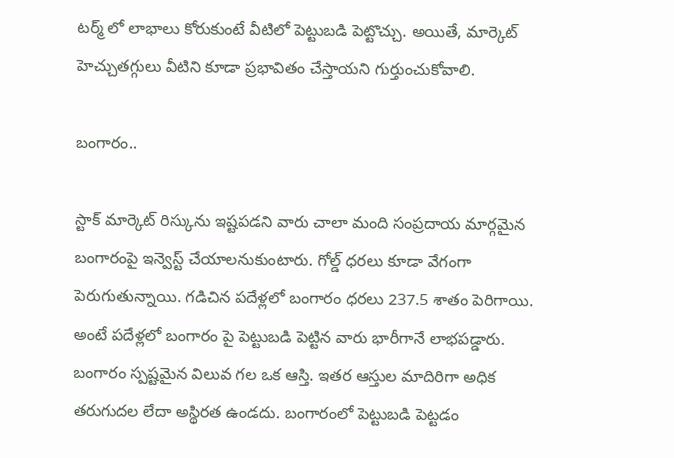టర్మ్ లో లాభాలు కోరుకుంటే వీటిలో పెట్టుబడి పెట్టొచ్చు. అయితే, మార్కెట్ హెచ్చుతగ్గులు వీటిని కూడా ప్రభావితం చేస్తాయని గుర్తుంచుకోవాలి.

బంగారం..

స్టాక్ మార్కెట్ రిస్కును ఇష్టపడని వారు చాలా మంది సంప్రదాయ మార్గమైన బంగారంపై ఇన్వెస్ట్ చేయాలనుకుంటారు. గోల్డ్ ధరలు కూడా వేగంగా పెరుగుతున్నాయి. గడిచిన పదేళ్లలో బంగారం ధరలు 237.5 శాతం పెరిగాయి. అంటే పదేళ్లలో బంగారం పై పెట్టుబడి పెట్టిన వారు భారీగానే లాభపడ్డారు. బంగారం స్పష్టమైన విలువ గల ఒక ఆస్తి. ఇతర ఆస్తుల మాదిరిగా అధిక తరుగుదల లేదా అస్థిరత ఉండదు. బంగారంలో పెట్టుబడి పెట్టడం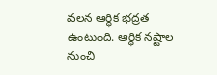వలన ఆర్థిక భద్రత ఉంటుంది. ఆర్థిక నష్టాల నుంచి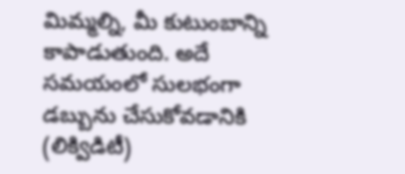మిమ్మల్ని, మీ కుటుంబాన్ని కాపాడుతుంది. అదే సమయంలో సులభంగా డబ్బును చేసుకోవడానికి (లిక్విడిటీ)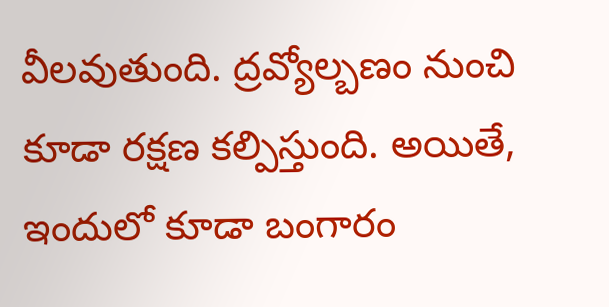వీలవుతుంది. ద్రవ్యోల్బణం నుంచి కూడా రక్షణ కల్పిస్తుంది. అయితే, ఇందులో కూడా బంగారం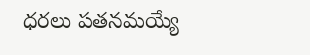ధరలు పతనమయ్యే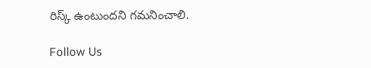రిస్క్ ఉంటుందని గమనించాలి.

Follow Us